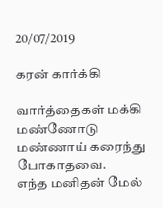20/07/2019

கரன் கார்க்கி

வார்த்தைகள் மக்கி மண்ணோடு
மண்ணாய் கரைந்து போகாதவை.
எந்த மனிதன் மேல்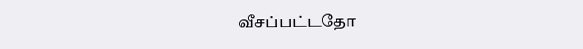வீசப்பட்டதோ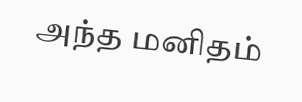அந்த மனிதம்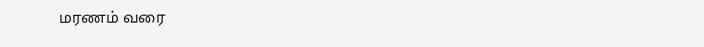மரணம் வரை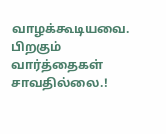வாழக்கூடியவை. பிறகும்
வார்த்தைகள் சாவதில்லை.!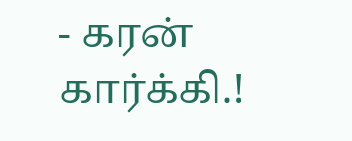- கரன் கார்க்கி.!